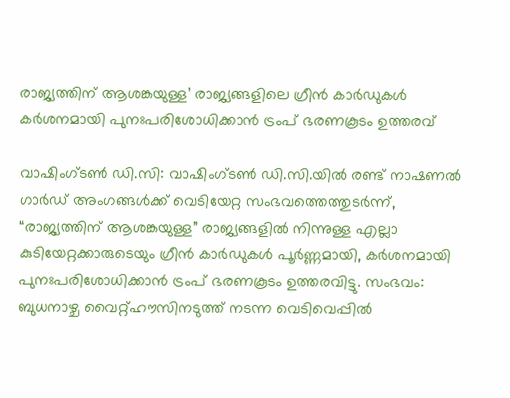രാജ്യത്തിന് ആശങ്കയുള്ള’ രാജ്യങ്ങളിലെ ഗ്രീൻ കാർഡുകൾ കർശനമായി പുനഃപരിശോധിക്കാൻ ട്രംപ് ഭരണകൂടം ഉത്തരവ്

വാഷിംഗ്ടൺ ഡി.സി: വാഷിംഗ്ടൺ ഡി.സി.യിൽ രണ്ട് നാഷണൽ ഗാർഡ് അംഗങ്ങൾക്ക് വെടിയേറ്റ സംഭവത്തെത്തുടർന്ന്, “രാജ്യത്തിന് ആശങ്കയുള്ള” രാജ്യങ്ങളിൽ നിന്നുള്ള എല്ലാ കുടിയേറ്റക്കാരുടെയും ഗ്രീൻ കാർഡുകൾ പൂർണ്ണമായി, കർശനമായി പുനഃപരിശോധിക്കാൻ ട്രംപ് ഭരണകൂടം ഉത്തരവിട്ടു. സംഭവം: ബുധനാഴ്ച വൈറ്റ്‌ഹൗസിനടുത്ത് നടന്ന വെടിവെപ്പിൽ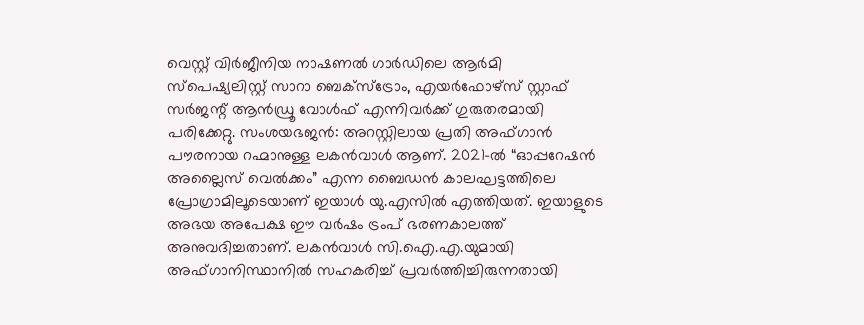വെസ്റ്റ് വിർജീനിയ നാഷണൽ ഗാർഡിലെ ആർമി സ്‌പെഷ്യലിസ്റ്റ് സാറാ ബെക്‌സ്‌ട്രോം, എയർഫോഴ്‌സ് സ്റ്റാഫ് സർജന്റ് ആൻഡ്രൂ വോൾഫ് എന്നിവർക്ക് ഗുരുതരമായി പരിക്കേറ്റു. സംശയഭജൻ: അറസ്റ്റിലായ പ്രതി അഫ്ഗാൻ പൗരനായ റഹ്മാനുള്ള ലകൻവാൾ ആണ്. 2021-ൽ “ഓപ്പറേഷൻ അല്ലൈസ് വെൽക്കം” എന്ന ബൈഡൻ കാലഘട്ടത്തിലെ പ്രോഗ്രാമിലൂടെയാണ് ഇയാൾ യു.എസിൽ എത്തിയത്. ഇയാളുടെ അഭയ അപേക്ഷ ഈ വർഷം ട്രംപ് ഭരണകാലത്ത് അനുവദിച്ചതാണ്. ലകൻവാൾ സി.ഐ.എ.യുമായി അഫ്ഗാനിസ്ഥാനിൽ സഹകരിച്ച് പ്രവർത്തിച്ചിരുന്നതായി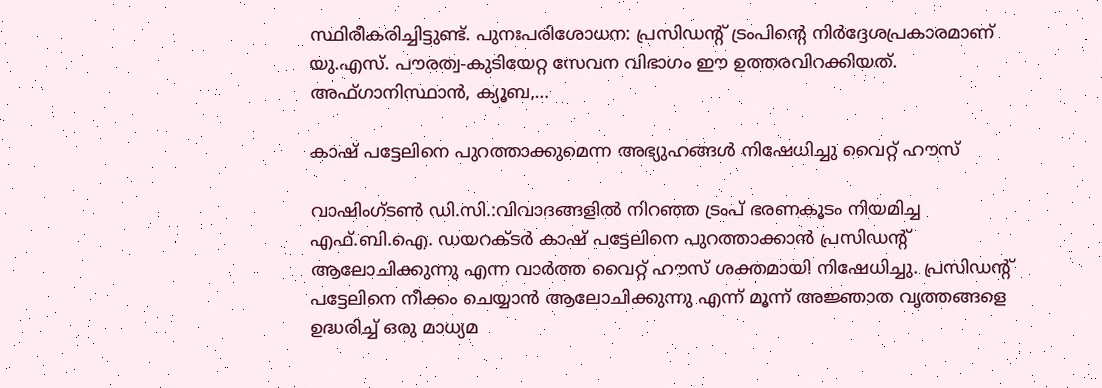സ്ഥിരീകരിച്ചിട്ടുണ്ട്. പുനഃപരിശോധന: പ്രസിഡന്റ് ട്രംപിന്റെ നിർദ്ദേശപ്രകാരമാണ് യു.എസ്. പൗരത്വ-കുടിയേറ്റ സേവന വിഭാഗം ഈ ഉത്തരവിറക്കിയത്. അഫ്ഗാനിസ്ഥാൻ, ക്യൂബ,…

കാഷ് പട്ടേലിനെ പുറത്താക്കുമെന്ന അഭ്യുഹങ്ങൾ നിഷേധിച്ചു വൈറ്റ് ഹൗസ്

വാഷിംഗ്ടൺ ഡി.സി.:വിവാദങ്ങളിൽ നിറഞ്ഞ ട്രംപ് ഭരണകൂടം നിയമിച്ച എഫ്.ബി.ഐ. ഡയറക്ടർ കാഷ് പട്ടേലിനെ പുറത്താക്കാൻ പ്രസിഡന്റ് ആലോചിക്കുന്നു എന്ന വാർത്ത വൈറ്റ് ഹൗസ് ശക്തമായി നിഷേധിച്ചു. പ്രസിഡന്റ് പട്ടേലിനെ നീക്കം ചെയ്യാൻ ആലോചിക്കുന്നു എന്ന് മൂന്ന് അജ്ഞാത വൃത്തങ്ങളെ ഉദ്ധരിച്ച് ഒരു മാധ്യമ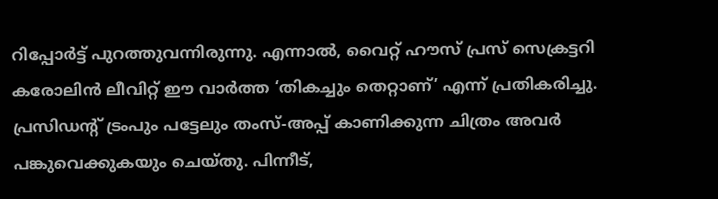റിപ്പോർട്ട് പുറത്തുവന്നിരുന്നു. എന്നാൽ, വൈറ്റ് ഹൗസ് പ്രസ് സെക്രട്ടറി കരോലിൻ ലീവിറ്റ് ഈ വാർത്ത ‘തികച്ചും തെറ്റാണ്’ എന്ന് പ്രതികരിച്ചു. പ്രസിഡന്റ് ട്രംപും പട്ടേലും തംസ്-അപ്പ് കാണിക്കുന്ന ചിത്രം അവർ പങ്കുവെക്കുകയും ചെയ്തു. പിന്നീട്,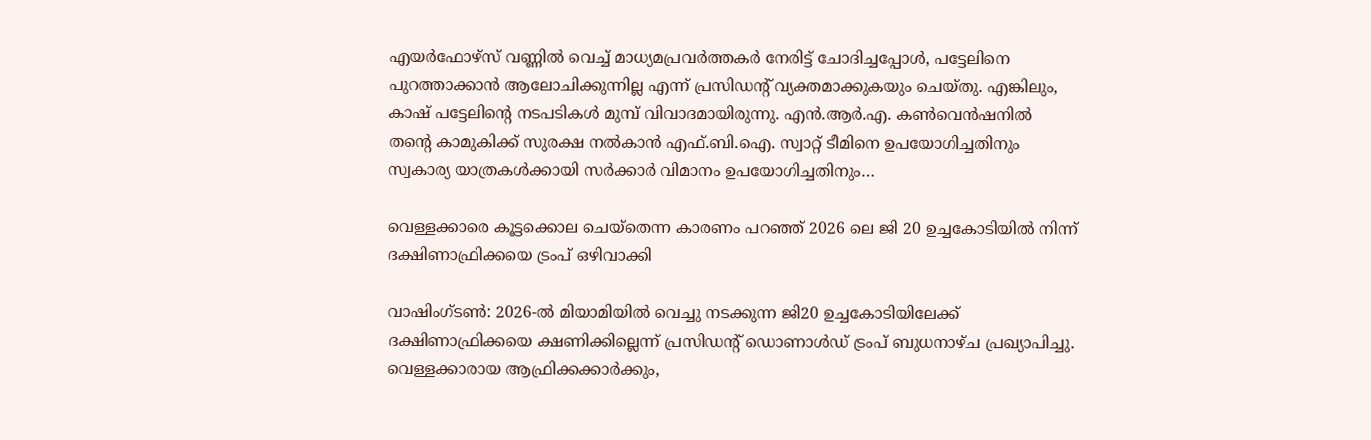എയർഫോഴ്സ് വണ്ണിൽ വെച്ച് മാധ്യമപ്രവർത്തകർ നേരിട്ട് ചോദിച്ചപ്പോൾ, പട്ടേലിനെ പുറത്താക്കാൻ ആലോചിക്കുന്നില്ല എന്ന് പ്രസിഡന്റ് വ്യക്തമാക്കുകയും ചെയ്തു. എങ്കിലും, കാഷ് പട്ടേലിന്റെ നടപടികൾ മുമ്പ് വിവാദമായിരുന്നു. എൻ.ആർ.എ. കൺവെൻഷനിൽ തന്റെ കാമുകിക്ക് സുരക്ഷ നൽകാൻ എഫ്.ബി.ഐ. സ്വാറ്റ് ടീമിനെ ഉപയോഗിച്ചതിനും സ്വകാര്യ യാത്രകൾക്കായി സർക്കാർ വിമാനം ഉപയോഗിച്ചതിനും…

വെള്ളക്കാരെ കൂട്ടക്കൊല ചെയ്തെന്ന കാരണം പറഞ്ഞ് 2026 ലെ ജി 20 ഉച്ചകോടിയിൽ നിന്ന് ദക്ഷിണാഫ്രിക്കയെ ട്രംപ് ഒഴിവാക്കി

വാഷിംഗ്ടണ്‍: 2026-ൽ മിയാമിയിൽ വെച്ചു നടക്കുന്ന ജി20 ഉച്ചകോടിയിലേക്ക് ദക്ഷിണാഫ്രിക്കയെ ക്ഷണിക്കില്ലെന്ന് പ്രസിഡന്റ് ഡൊണാൾഡ് ട്രംപ് ബുധനാഴ്ച പ്രഖ്യാപിച്ചു. വെള്ളക്കാരായ ആഫ്രിക്കക്കാർക്കും,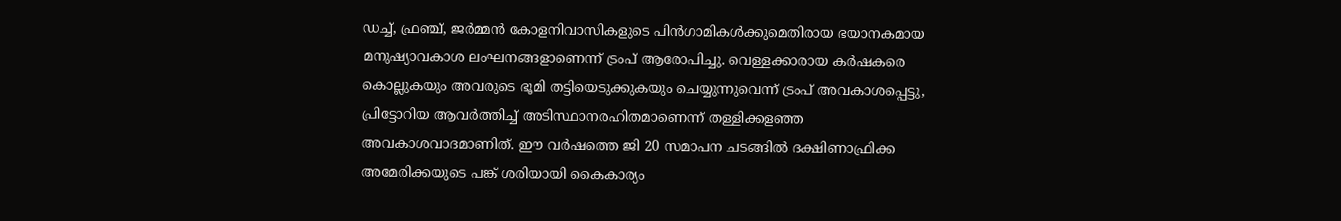ഡച്ച്, ഫ്രഞ്ച്, ജർമ്മൻ കോളനിവാസികളുടെ പിൻഗാമികൾക്കുമെതിരായ ഭയാനകമായ മനുഷ്യാവകാശ ലംഘനങ്ങളാണെന്ന് ട്രംപ് ആരോപിച്ചു. വെള്ളക്കാരായ കർഷകരെ കൊല്ലുകയും അവരുടെ ഭൂമി തട്ടിയെടുക്കുകയും ചെയ്യുന്നുവെന്ന് ട്രംപ് അവകാശപ്പെട്ടു, പ്രിട്ടോറിയ ആവർത്തിച്ച് അടിസ്ഥാനരഹിതമാണെന്ന് തള്ളിക്കളഞ്ഞ അവകാശവാദമാണിത്. ഈ വർഷത്തെ ജി 20 സമാപന ചടങ്ങിൽ ദക്ഷിണാഫ്രിക്ക അമേരിക്കയുടെ പങ്ക് ശരിയായി കൈകാര്യം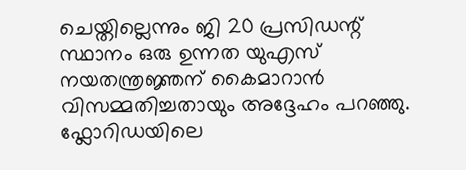ചെയ്തില്ലെന്നും ജി 20 പ്രസിഡന്റ് സ്ഥാനം ഒരു ഉന്നത യുഎസ് നയതന്ത്രജ്ഞന് കൈമാറാൻ വിസമ്മതിച്ചതായും അദ്ദേഹം പറഞ്ഞു. ഫ്ലോറിഡയിലെ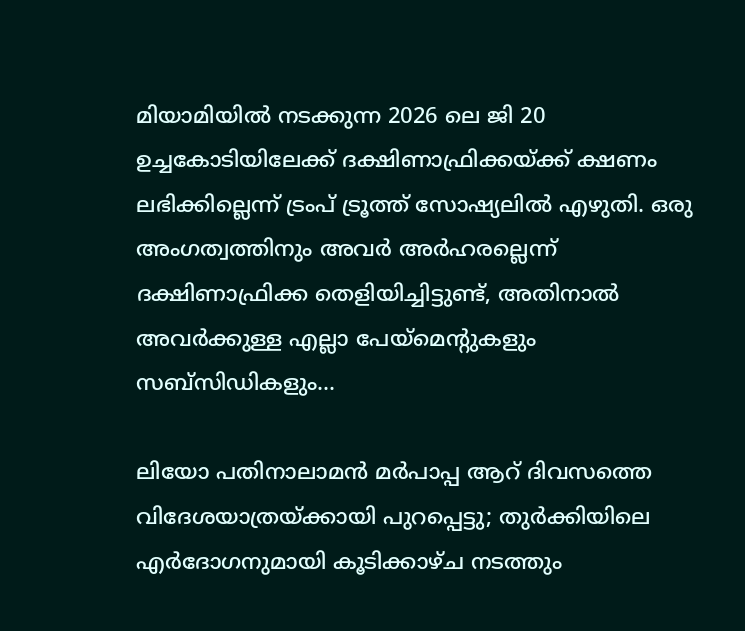മിയാമിയിൽ നടക്കുന്ന 2026 ലെ ജി 20 ഉച്ചകോടിയിലേക്ക് ദക്ഷിണാഫ്രിക്കയ്ക്ക് ക്ഷണം ലഭിക്കില്ലെന്ന് ട്രംപ് ട്രൂത്ത് സോഷ്യലിൽ എഴുതി. ഒരു അംഗത്വത്തിനും അവർ അർഹരല്ലെന്ന് ദക്ഷിണാഫ്രിക്ക തെളിയിച്ചിട്ടുണ്ട്, അതിനാൽ അവർക്കുള്ള എല്ലാ പേയ്‌മെന്റുകളും സബ്‌സിഡികളും…

ലിയോ പതിനാലാമന്‍ മര്‍പാപ്പ ആറ് ദിവസത്തെ വിദേശയാത്രയ്ക്കായി പുറപ്പെട്ടു; തുര്‍ക്കിയിലെ എര്‍ദോഗനുമായി കൂടിക്കാഴ്ച നടത്തും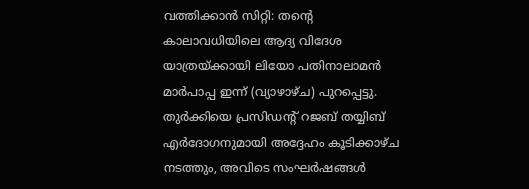വത്തിക്കാൻ സിറ്റി: തന്റെ കാലാവധിയിലെ ആദ്യ വിദേശ യാത്രയ്ക്കായി ലിയോ പതിനാലാമൻ മാർപാപ്പ ഇന്ന് (വ്യാഴാഴ്ച) പുറപ്പെട്ടു. തുര്‍ക്കിയെ പ്രസിഡന്റ് റജബ് തയ്യിബ് എർദോഗനുമായി അദ്ദേഹം കൂടിക്കാഴ്ച നടത്തും, അവിടെ സംഘർഷങ്ങൾ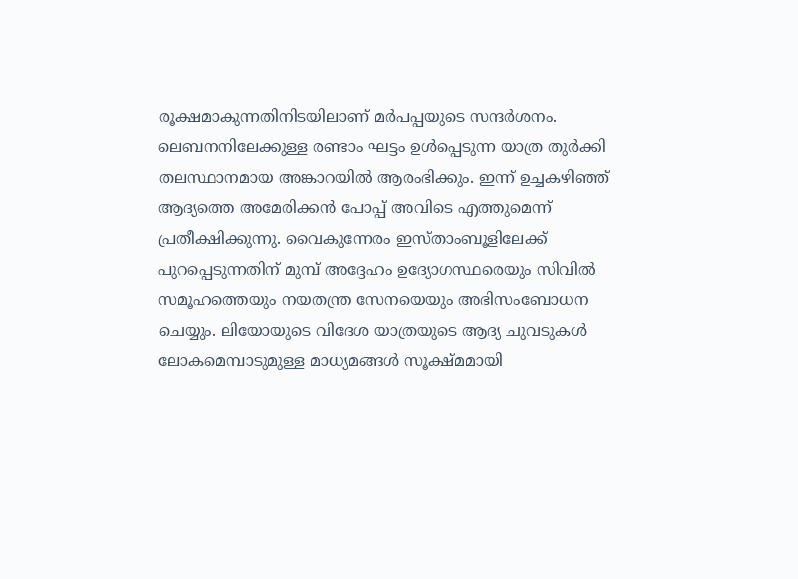രൂക്ഷമാകുന്നതിനിടയിലാണ് മര്‍പപ്പയുടെ സന്ദർശനം. ലെബനനിലേക്കുള്ള രണ്ടാം ഘട്ടം ഉൾപ്പെടുന്ന യാത്ര തുർക്കി തലസ്ഥാനമായ അങ്കാറയിൽ ആരംഭിക്കും. ഇന്ന് ഉച്ചകഴിഞ്ഞ് ആദ്യത്തെ അമേരിക്കൻ പോപ്പ് അവിടെ എത്തുമെന്ന് പ്രതീക്ഷിക്കുന്നു. വൈകുന്നേരം ഇസ്താംബൂളിലേക്ക് പുറപ്പെടുന്നതിന് മുമ്പ് അദ്ദേഹം ഉദ്യോഗസ്ഥരെയും സിവിൽ സമൂഹത്തെയും നയതന്ത്ര സേനയെയും അഭിസംബോധന ചെയ്യും. ലിയോയുടെ വിദേശ യാത്രയുടെ ആദ്യ ചുവടുകൾ ലോകമെമ്പാടുമുള്ള മാധ്യമങ്ങൾ സൂക്ഷ്മമായി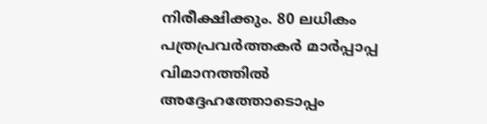നിരീക്ഷിക്കും. 80 ലധികം പത്രപ്രവർത്തകർ മാർപ്പാപ്പ വിമാനത്തിൽ അദ്ദേഹത്തോടൊപ്പം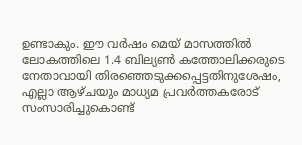ഉണ്ടാകും. ഈ വർഷം മെയ് മാസത്തിൽ ലോകത്തിലെ 1.4 ബില്യൺ കത്തോലിക്കരുടെ നേതാവായി തിരഞ്ഞെടുക്കപ്പെട്ടതിനുശേഷം, എല്ലാ ആഴ്ചയും മാധ്യമ പ്രവർത്തകരോട് സംസാരിച്ചുകൊണ്ട്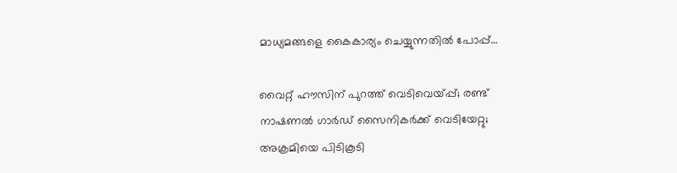മാധ്യമങ്ങളെ കൈകാര്യം ചെയ്യുന്നതിൽ പോപ്പ്…

വൈറ്റ് ഹൗസിന് പുറത്ത് വെടിവെയ്പ്പ്; രണ്ട് നാഷണല്‍ ഗാര്‍ഡ് സൈനികര്‍ക്ക് വെടിയേറ്റു; അക്രമിയെ പിടികൂടി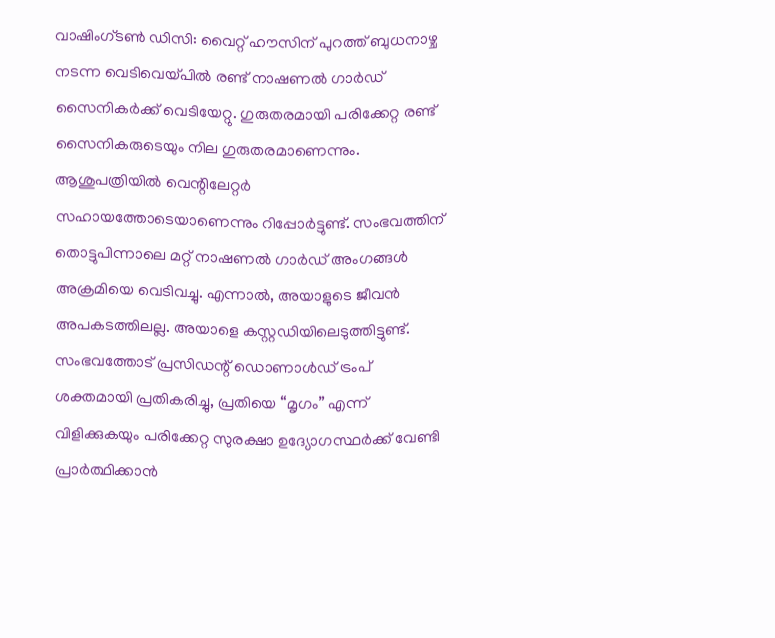വാഷിംഗ്ടണ്‍ ഡിസി: വൈറ്റ് ഹൗസിന് പുറത്ത് ബുധനാഴ്ച നടന്ന വെടിവെയ്പില്‍ രണ്ട് നാഷണല്‍ ഗാര്‍ഡ് സൈനികര്‍ക്ക് വെടിയേറ്റു. ഗുരുതരമായി പരിക്കേറ്റ രണ്ട് സൈനികരുടെയും നില ഗുരുതരമാണെന്നും. ആശുപത്രിയിൽ വെന്റിലേറ്റർ സഹായത്തോടെയാണെന്നും റിപ്പോർട്ടുണ്ട്. സംഭവത്തിന് തൊട്ടുപിന്നാലെ മറ്റ് നാഷണൽ ഗാർഡ് അംഗങ്ങൾ അക്രമിയെ വെടിവച്ചു. എന്നാല്‍, അയാളുടെ ജീവൻ അപകടത്തിലല്ല. അയാളെ കസ്റ്റഡിയിലെടുത്തിട്ടുണ്ട്. സംഭവത്തോട് പ്രസിഡന്റ് ഡൊണാൾഡ് ട്രംപ് ശക്തമായി പ്രതികരിച്ചു, പ്രതിയെ “മൃഗം” എന്ന് വിളിക്കുകയും പരിക്കേറ്റ സുരക്ഷാ ഉദ്യോഗസ്ഥർക്ക് വേണ്ടി പ്രാർത്ഥിക്കാൻ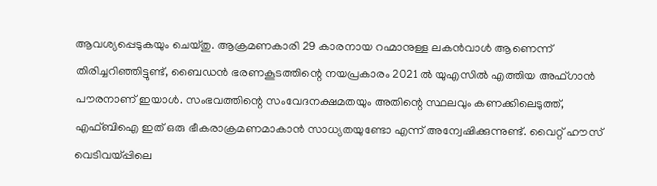ആവശ്യപ്പെടുകയും ചെയ്തു. ആക്രമണകാരി 29 കാരനായ റഹ്മാനുള്ള ലകൻവാൾ ആണെന്ന് തിരിച്ചറിഞ്ഞിട്ടുണ്ട്, ബൈഡൻ ഭരണകൂടത്തിന്റെ നയപ്രകാരം 2021 ൽ യുഎസിൽ എത്തിയ അഫ്ഗാൻ പൗരനാണ് ഇയാൾ. സംഭവത്തിന്റെ സംവേദനക്ഷമതയും അതിന്റെ സ്ഥലവും കണക്കിലെടുത്ത്, എഫ്ബിഐ ഇത് ഒരു ഭീകരാക്രമണമാകാൻ സാധ്യതയുണ്ടോ എന്ന് അന്വേഷിക്കുന്നുണ്ട്. വൈറ്റ് ഹൗസ് വെടിവയ്പ്പിലെ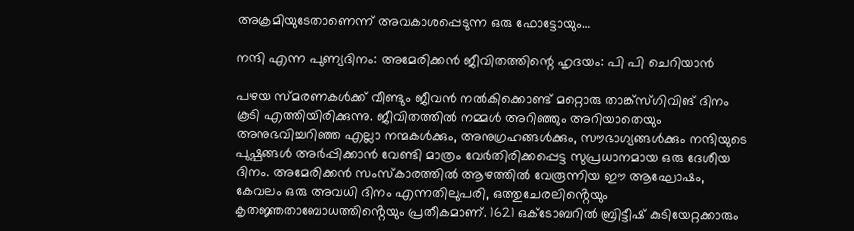അക്രമിയുടേതാണെന്ന് അവകാശപ്പെടുന്ന ഒരു ഫോട്ടോയും…

നന്ദി എന്ന പുണ്യദിനം: അമേരിക്കൻ ജീവിതത്തിന്റെ ഹൃദയം: പി പി ചെറിയാൻ

പഴയ സ്മരണകൾക്ക് വീണ്ടും ജീവൻ നൽകിക്കൊണ്ട് മറ്റൊരു താങ്ക്‌സ്‌ഗിവിങ് ദിനം കൂടി എത്തിയിരിക്കുന്നു. ജീവിതത്തിൽ നമ്മൾ അറിഞ്ഞും അറിയാതെയും അനുഭവിച്ചറിഞ്ഞ എല്ലാ നന്മകൾക്കും, അനുഗ്രഹങ്ങൾക്കും, സൗഭാഗ്യങ്ങൾക്കും നന്ദിയുടെ പുഷ്പങ്ങൾ അർപ്പിക്കാൻ വേണ്ടി മാത്രം വേർതിരിക്കപ്പെട്ട സുപ്രധാനമായ ഒരു ദേശീയ ദിനം. അമേരിക്കൻ സംസ്കാരത്തിൽ ആഴത്തിൽ വേരൂന്നിയ ഈ ആഘോഷം, കേവലം ഒരു അവധി ദിനം എന്നതിലുപരി, ഒത്തുചേരലിൻ്റെയും കൃതജ്ഞതാബോധത്തിൻ്റെയും പ്രതീകമാണ്. 1621 ഒക്ടോബറിൽ ബ്രിട്ടീഷ് കുടിയേറ്റക്കാരും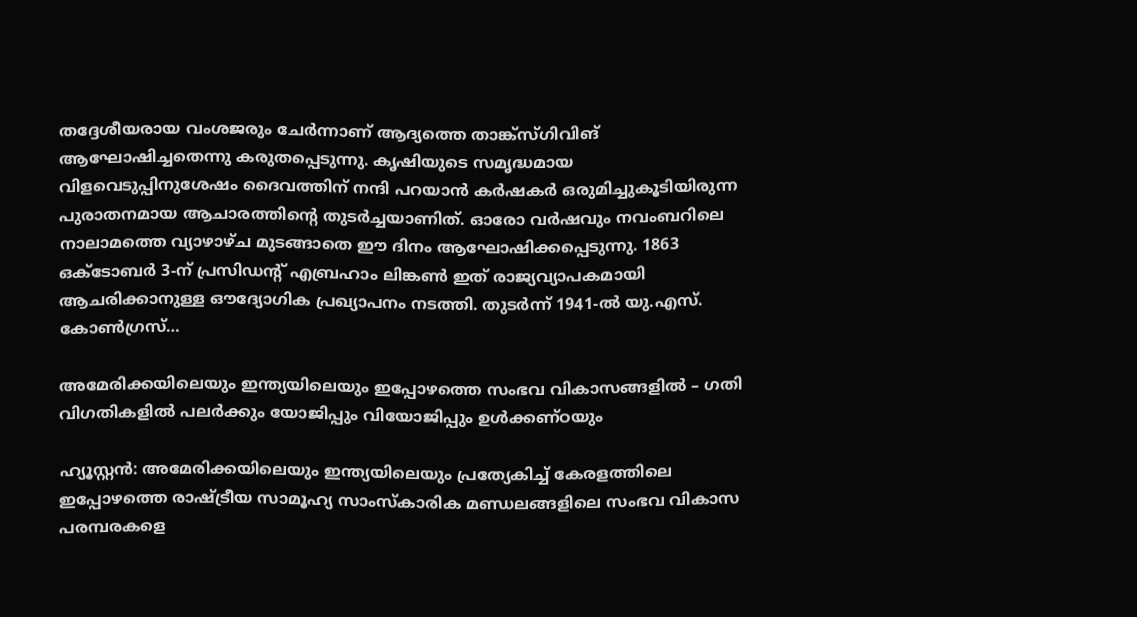തദ്ദേശീയരായ വംശജരും ചേർന്നാണ് ആദ്യത്തെ താങ്ക്‌സ്‌ഗിവിങ് ആഘോഷിച്ചതെന്നു കരുതപ്പെടുന്നു. കൃഷിയുടെ സമൃദ്ധമായ വിളവെടുപ്പിനുശേഷം ദൈവത്തിന് നന്ദി പറയാൻ കർഷകർ ഒരുമിച്ചുകൂടിയിരുന്ന പുരാതനമായ ആചാരത്തിൻ്റെ തുടർച്ചയാണിത്. ഓരോ വർഷവും നവംബറിലെ നാലാമത്തെ വ്യാഴാഴ്ച മുടങ്ങാതെ ഈ ദിനം ആഘോഷിക്കപ്പെടുന്നു. 1863 ഒക്ടോബർ 3-ന് പ്രസിഡന്റ് എബ്രഹാം ലിങ്കൺ ഇത് രാജ്യവ്യാപകമായി ആചരിക്കാനുള്ള ഔദ്യോഗിക പ്രഖ്യാപനം നടത്തി. തുടർന്ന് 1941-ൽ യു.എസ്. കോൺഗ്രസ്…

അമേരിക്കയിലെയും ഇന്ത്യയിലെയും ഇപ്പോഴത്തെ സംഭവ വികാസങ്ങളിൽ – ഗതി വിഗതികളിൽ പലർക്കും യോജിപ്പും വിയോജിപ്പും ഉൾക്കണ്ഠയും

ഹ്യൂസ്റ്റൻ: അമേരിക്കയിലെയും ഇന്ത്യയിലെയും പ്രത്യേകിച്ച് കേരളത്തിലെ ഇപ്പോഴത്തെ രാഷ്ട്രീയ സാമൂഹ്യ സാംസ്കാരിക മണ്ഡലങ്ങളിലെ സംഭവ വികാസ പരമ്പരകളെ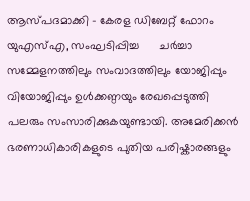ആസ്പദമാക്കി – കേരള ഡിബേറ്റ് ഫോറം യുഎസ്എ, സംഘടിപ്പിച്ച      ചർച്ചാ  സമ്മേളനത്തിലും സംവാദത്തിലും യോജിപ്പും വിയോജിപ്പും ഉൾക്കണ്ഠയും രേഖപ്പെടുത്തി പലരും സംസാരിക്കുകയുണ്ടായി. അമേരിക്കൻ ഭരണാധികാരികളുടെ പുതിയ പരിഷ്കാരങ്ങളും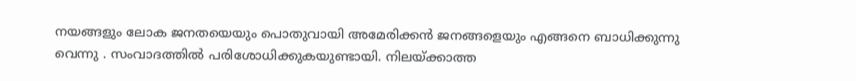നയങ്ങളും ലോക ജനതയെയും പൊതുവായി അമേരിക്കൻ ജനങ്ങളെയും എങ്ങനെ ബാധിക്കുന്നു വെന്നു . സംവാദത്തിൽ പരിശോധിക്കുകയുണ്ടായി. നിലയ്ക്കാത്ത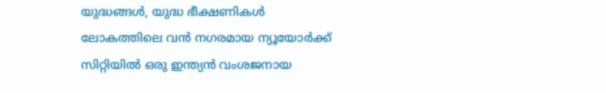യുദ്ധങ്ങൾ, യുദ്ധ ഭീക്ഷണികൾ ലോകത്തിലെ വൻ നഗരമായ ന്യൂയോർക്ക് സിറ്റിയിൽ ഒരു ഇന്ത്യൻ വംശജനായ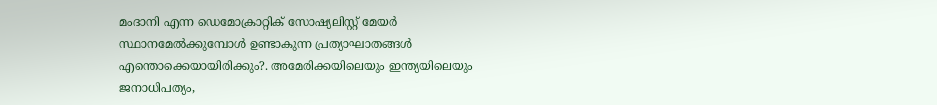മംദാനി എന്ന ഡെമോക്രാറ്റിക് സോഷ്യലിസ്റ്റ് മേയർ സ്ഥാനമേൽക്കുമ്പോൾ ഉണ്ടാകുന്ന പ്രത്യാഘാതങ്ങൾ എന്തൊക്കെയായിരിക്കും?. അമേരിക്കയിലെയും ഇന്ത്യയിലെയും ജനാധിപത്യം,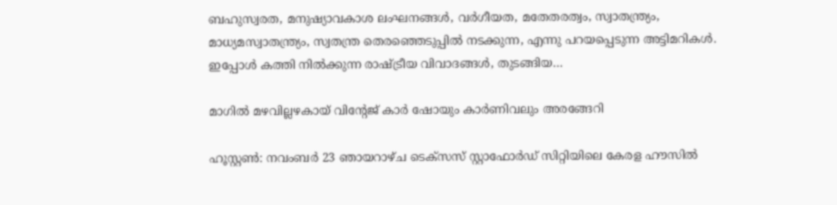ബഹുസ്വരത, മനുഷ്യാവകാശ ലംഘനങ്ങൾ, വർഗീയത, മതേതരത്വം, സ്വാതന്ത്ര്യം, മാധ്യമസ്വാതന്ത്ര്യം, സ്വതന്ത്ര തെരഞ്ഞെടുപ്പിൽ നടക്കുന്ന, എന്നു പറയപ്പെടുന്ന അട്ടിമറികൾ. ഇപ്പോൾ കത്തി നിൽക്കുന്ന രാഷ്ട്രീയ വിവാദങ്ങൾ, തുടങ്ങിയ…

മാഗിൽ മഴവില്ലഴകായ് വിന്റേജ് കാർ ഷോയും കാർണിവലും അരങ്ങേറി

ഹൂസ്റ്റൺ: നവംബർ 23 ഞായറാഴ്ച ടെക്സസ് സ്റ്റാഫോർഡ് സിറ്റിയിലെ കേരള ഹൗസിൽ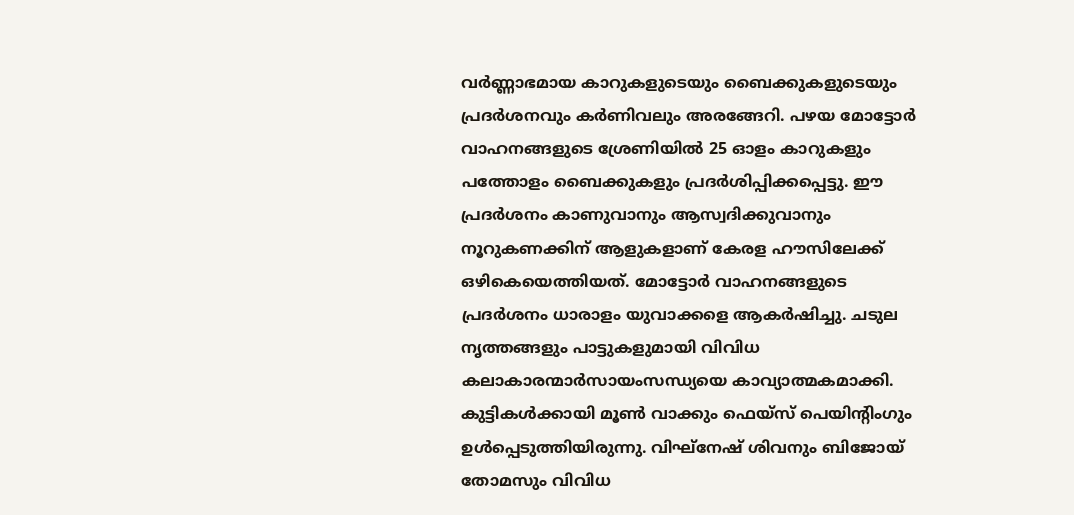വർണ്ണാഭമായ കാറുകളുടെയും ബൈക്കുകളുടെയും പ്രദർശനവും കർണിവലും അരങ്ങേറി. പഴയ മോട്ടോർ വാഹനങ്ങളുടെ ശ്രേണിയിൽ 25 ഓളം കാറുകളും പത്തോളം ബൈക്കുകളും പ്രദർശിപ്പിക്കപ്പെട്ടു. ഈ പ്രദർശനം കാണുവാനും ആസ്വദിക്കുവാനും നൂറുകണക്കിന് ആളുകളാണ് കേരള ഹൗസിലേക്ക് ഒഴികെയെത്തിയത്. മോട്ടോർ വാഹനങ്ങളുടെ പ്രദർശനം ധാരാളം യുവാക്കളെ ആകർഷിച്ചു. ചടുല നൃത്തങ്ങളും പാട്ടുകളുമായി വിവിധ കലാകാരന്മാർസായംസന്ധ്യയെ കാവ്യാത്മകമാക്കി. കുട്ടികൾക്കായി മൂൺ വാക്കും ഫെയ്സ് പെയിന്റിംഗും ഉൾപ്പെടുത്തിയിരുന്നു. വിഘ്നേഷ് ശിവനും ബിജോയ്‌ തോമസും വിവിധ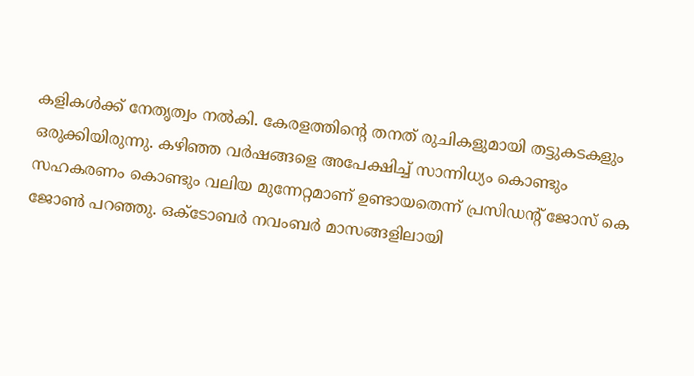കളികൾക്ക് നേതൃത്വം നൽകി. കേരളത്തിന്റെ തനത് രുചികളുമായി തട്ടുകടകളും ഒരുക്കിയിരുന്നു. കഴിഞ്ഞ വർഷങ്ങളെ അപേക്ഷിച്ച് സാന്നിധ്യം കൊണ്ടും സഹകരണം കൊണ്ടും വലിയ മുന്നേറ്റമാണ് ഉണ്ടായതെന്ന് പ്രസിഡന്റ് ജോസ് കെ ജോൺ പറഞ്ഞു. ഒക്ടോബർ നവംബർ മാസങ്ങളിലായി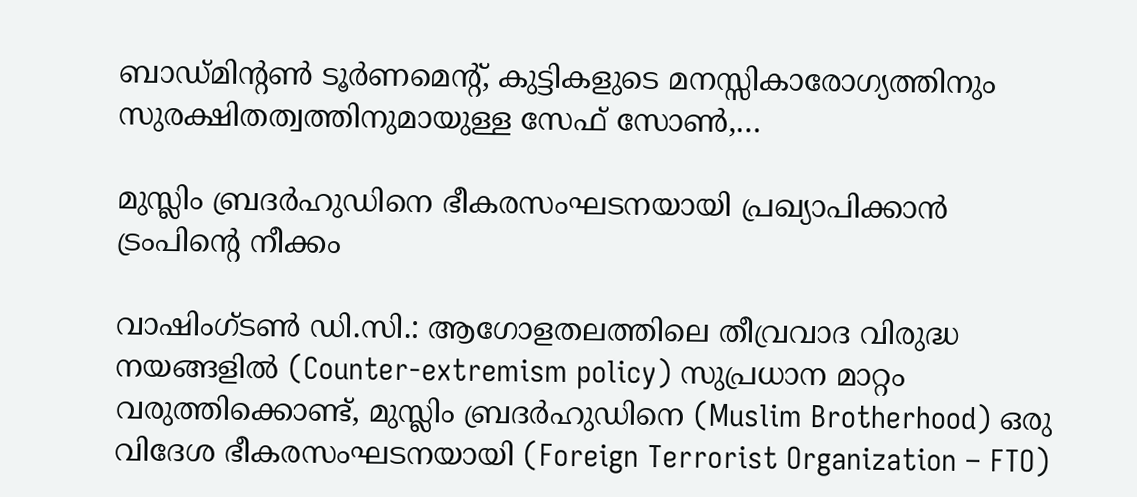ബാഡ്മിന്റൺ ടൂർണമെന്റ്, കുട്ടികളുടെ മനസ്സികാരോഗ്യത്തിനും സുരക്ഷിതത്വത്തിനുമായുള്ള സേഫ് സോൺ,…

മുസ്ലിം ബ്രദർഹുഡിനെ ഭീകരസംഘടനയായി പ്രഖ്യാപിക്കാൻ ട്രംപിന്റെ നീക്കം

വാഷിംഗ്ടൺ ഡി.സി.: ആഗോളതലത്തിലെ തീവ്രവാദ വിരുദ്ധ നയങ്ങളിൽ (Counter-extremism policy) സുപ്രധാന മാറ്റം വരുത്തിക്കൊണ്ട്, മുസ്ലിം ബ്രദർഹുഡിനെ (Muslim Brotherhood) ഒരു വിദേശ ഭീകരസംഘടനയായി (Foreign Terrorist Organization – FTO)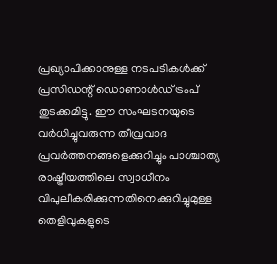പ്രഖ്യാപിക്കാനുള്ള നടപടികൾക്ക് പ്രസിഡന്റ് ഡൊണാൾഡ് ട്രംപ് തുടക്കമിട്ടു. ഈ സംഘടനയുടെ വർധിച്ചുവരുന്ന തീവ്രവാദ പ്രവർത്തനങ്ങളെക്കുറിച്ചും പാശ്ചാത്യ രാഷ്ട്രീയത്തിലെ സ്വാധീനം വിപുലീകരിക്കുന്നതിനെക്കുറിച്ചുമുള്ള തെളിവുകളുടെ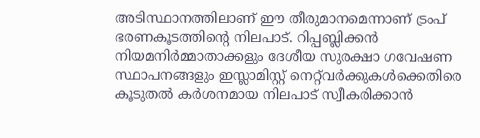അടിസ്ഥാനത്തിലാണ് ഈ തീരുമാനമെന്നാണ് ട്രംപ് ഭരണകൂടത്തിന്റെ നിലപാട്. റിപ്പബ്ലിക്കൻ നിയമനിർമ്മാതാക്കളും ദേശീയ സുരക്ഷാ ഗവേഷണ സ്ഥാപനങ്ങളും ഇസ്ലാമിസ്റ്റ് നെറ്റ്‌വർക്കുകൾക്കെതിരെ കൂടുതൽ കർശനമായ നിലപാട് സ്വീകരിക്കാൻ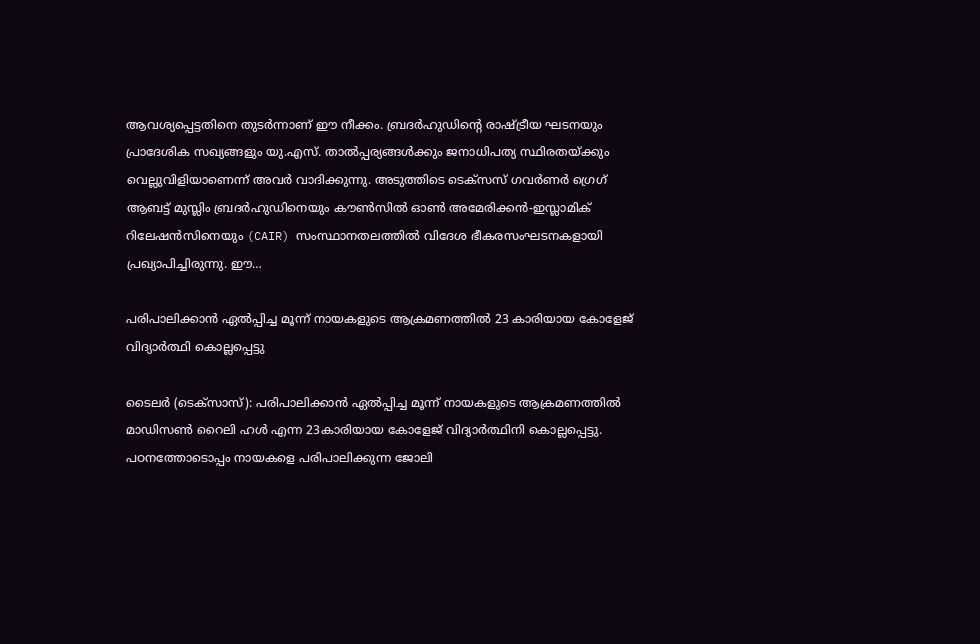ആവശ്യപ്പെട്ടതിനെ തുടർന്നാണ് ഈ നീക്കം. ബ്രദർഹുഡിന്റെ രാഷ്ട്രീയ ഘടനയും പ്രാദേശിക സഖ്യങ്ങളും യു.എസ്. താൽപ്പര്യങ്ങൾക്കും ജനാധിപത്യ സ്ഥിരതയ്ക്കും വെല്ലുവിളിയാണെന്ന് അവർ വാദിക്കുന്നു. അടുത്തിടെ ടെക്സസ് ഗവർണർ ഗ്രെഗ് ആബട്ട് മുസ്ലിം ബ്രദർഹുഡിനെയും കൗൺസിൽ ഓൺ അമേരിക്കൻ-ഇസ്ലാമിക് റിലേഷൻസിനെയും (CAIR) സംസ്ഥാനതലത്തിൽ വിദേശ ഭീകരസംഘടനകളായി പ്രഖ്യാപിച്ചിരുന്നു. ഈ…

പരിപാലിക്കാൻ ഏൽപ്പിച്ച മൂന്ന് നായകളുടെ ആക്രമണത്തിൽ 23 കാരിയായ കോളേജ് വിദ്യാർത്ഥി കൊല്ലപ്പെട്ടു

ടൈലർ (ടെക്സാസ്): പരിപാലിക്കാൻ ഏൽപ്പിച്ച മൂന്ന് നായകളുടെ ആക്രമണത്തിൽ മാഡിസൺ റൈലി ഹൾ എന്ന 23കാരിയായ കോളേജ് വിദ്യാർത്ഥിനി കൊല്ലപ്പെട്ടു. പഠനത്തോടൊപ്പം നായകളെ പരിപാലിക്കുന്ന ജോലി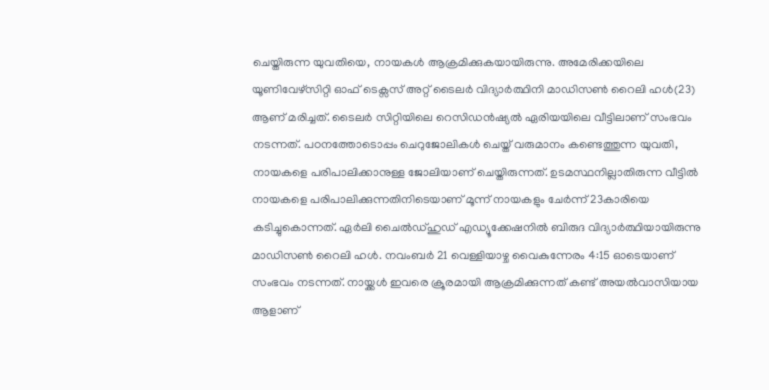ചെയ്തിരുന്ന യുവതിയെ, നായകൾ ആക്രമിക്കുകയായിരുന്നു. അമേരിക്കയിലെ യൂണിവേഴ്സിറ്റി ഓഫ് ടെക്സസ് അറ്റ് ടൈലർ വിദ്യാർത്ഥിനി മാഡിസൺ റൈലി ഹൾ(23) ആണ് മരിച്ചത്. ടൈലർ സിറ്റിയിലെ റെസിഡൻഷ്യൽ ഏരിയയിലെ വീട്ടിലാണ് സംഭവം നടന്നത്. പഠനത്തോടൊപ്പം ചെറുജോലികൾ ചെയ്ത് വരുമാനം കണ്ടെത്തുന്ന യുവതി, നായകളെ പരിപാലിക്കാനുള്ള ജോലിയാണ് ചെയ്തിരുന്നത്. ഉടമസ്ഥനില്ലാതിരുന്ന വീട്ടിൽ നായകളെ പരിപാലിക്കുന്നതിനിടെയാണ് മൂന്ന് നായകളും ചേർന്ന് 23കാരിയെ കടിച്ചുകൊന്നത്. ഏർലി ചൈൽഡ്ഹുഡ് എഡ്യൂക്കേഷനിൽ ബിരുദ വിദ്യാർത്ഥിയായിരുന്നു മാഡിസൺ റൈലി ഹൾ. നവംബർ 21 വെള്ളിയാഴ്ച വൈകുന്നേരം 4:15 ഓടെയാണ് സംഭവം നടന്നത്. നായ്ക്കൾ ഇവരെ ക്രൂരമായി ആക്രമിക്കുന്നത് കണ്ട് അയൽവാസിയായ ആളാണ്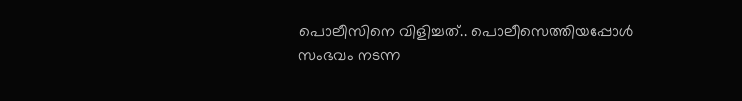പൊലീസിനെ വിളിച്ചത്.. പൊലീസെത്തിയപ്പോൾ സംഭവം നടന്ന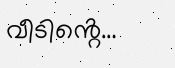വീടിൻ്റെ…